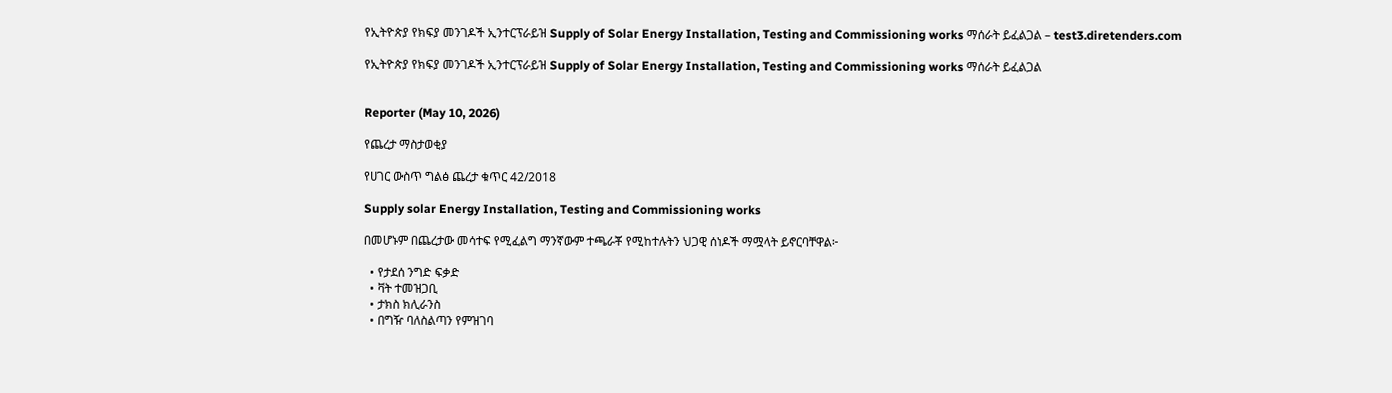የኢትዮጵያ የክፍያ መንገዶች ኢንተርፕራይዝ Supply of Solar Energy Installation, Testing and Commissioning works ማሰራት ይፈልጋል – test3.diretenders.com

የኢትዮጵያ የክፍያ መንገዶች ኢንተርፕራይዝ Supply of Solar Energy Installation, Testing and Commissioning works ማሰራት ይፈልጋል


Reporter (May 10, 2026)

የጨረታ ማስታወቂያ

የሀገር ውስጥ ግልፅ ጨረታ ቁጥር 42/2018

Supply solar Energy Installation, Testing and Commissioning works

በመሆኑም በጨረታው መሳተፍ የሚፈልግ ማንኛውም ተጫራቾ የሚከተሉትን ህጋዊ ሰነዶች ማሟላት ይኖርባቸዋል፦

  • የታደሰ ንግድ ፍቃድ
  • ቫት ተመዝጋቢ
  • ታክስ ክሊራንስ
  • በግዥ ባለስልጣን የምዝገባ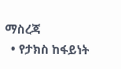ማስረጃ
  • የታክስ ከፋይነት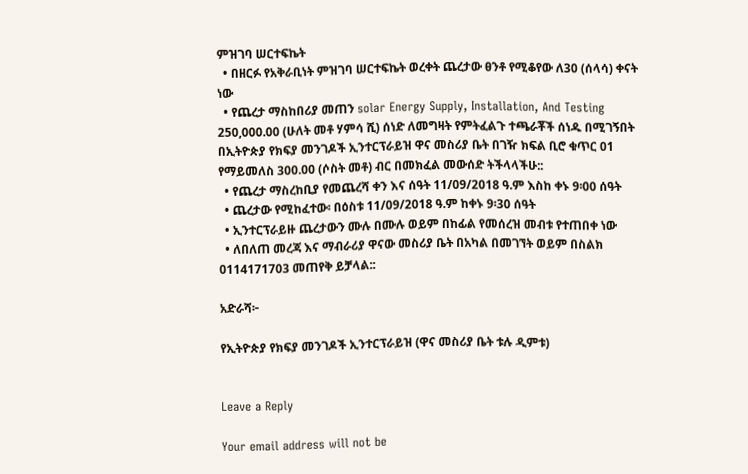ምዝገባ ሠርተፍኬት
  • በዘርፉ የአቅራቢነት ምዝገባ ሠርተፍኬት ወረቀት ጨረታው ፀንቶ የሚቆየው ለ30 (ሰላሳ) ቀናት ነው
  • የጨረታ ማስከበሪያ መጠን solar Energy Supply, Installation, And Testing 250,000.00 (ሁለት መቶ ሃምሳ ሺ) ሰነድ ለመግዛት የምትፈልጉ ተጫራቾች ሰነዱ በሚገኝበት በኢትዮጵያ የክፍያ መንገዶች ኢንተርፕራይዝ ዋና መስሪያ ቤት በገዥ ክፍል ቢሮ ቁጥር 01 የማይመለስ 300.00 (ሶስት መቶ) ብር በመክፈል መውሰድ ትችላላችሁ::
  • የጨረታ ማስረከቢያ የመጨረሻ ቀን እና ሰዓት 11/09/2018 ዓ.ም እስከ ቀኑ 9፡00 ሰዓት
  • ጨረታው የሚከፈተው፡ በዕስቱ 11/09/2018 ዓ.ም ከቀኑ 9፡30 ሰዓት
  • ኢንተርፕራይዙ ጨረታውን ሙሉ በሙሉ ወይም በከፊል የመሰረዝ መብቱ የተጠበቀ ነው
  • ለበለጠ መረጃ እና ማብራሪያ ዋናው መስሪያ ቤት በአካል በመገኘት ወይም በስልክ 0114171703 መጠየቅ ይቻላል::

አድራሻ፦

የኢትዮጵያ የክፍያ መንገዶች ኢንተርፕራይዝ (ዋና መስሪያ ቤት ቱሉ ዲምቱ)


Leave a Reply

Your email address will not be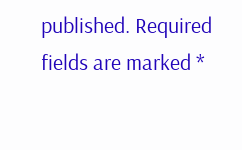published. Required fields are marked *